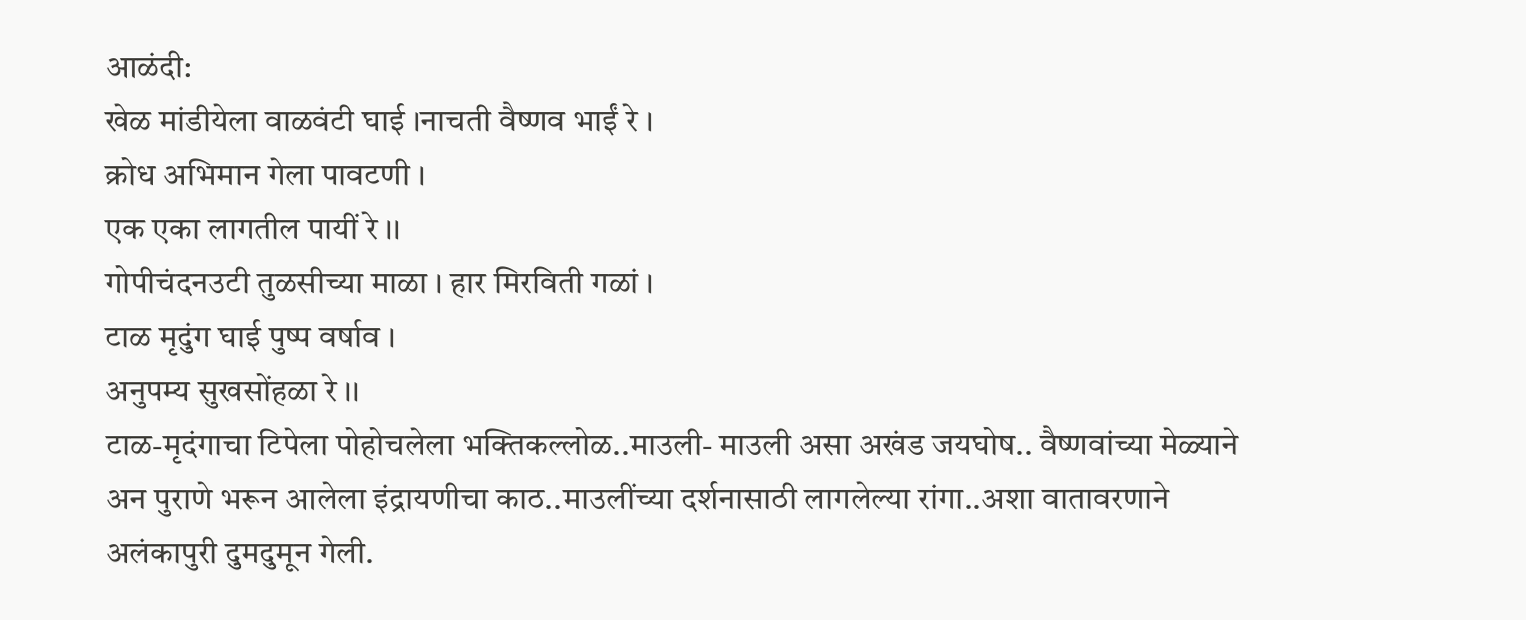आळंदी:
खेळ मांडीयेला वाळवंटी घाई ।नाचती वैष्णव भाईं रे ।
क्रोध अभिमान गेला पावटणी ।
एक एका लागतील पायीं रे ।।
गोपीचंदनउटी तुळसीच्या माळा । हार मिरविती गळां ।
टाळ मृदुंग घाई पुष्प वर्षाव ।
अनुपम्य सुखसोंहळा रे ।।
टाळ-मृदंगाचा टिपेला पोहोचलेला भक्तिकल्लोळ..माउली- माउली असा अखंड जयघोष.. वैष्णवांच्या मेळ्याने अन पुराणे भरून आलेला इंद्रायणीचा काठ..माउलींच्या दर्शनासाठी लागलेल्या रांगा..अशा वातावरणाने अलंकापुरी दुमदुमून गेली.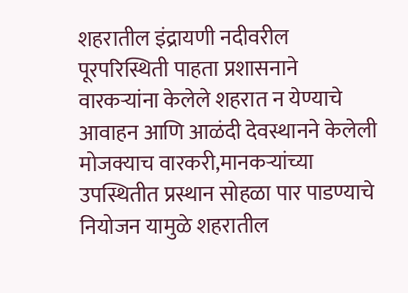शहरातील इंद्रायणी नदीवरील पूरपरिस्थिती पाहता प्रशासनाने वारकऱ्यांना केलेले शहरात न येण्याचे आवाहन आणि आळंदी देवस्थानने केलेली मोजक्याच वारकरी,मानकऱ्यांच्या उपस्थितीत प्रस्थान सोहळा पार पाडण्याचे नियोजन यामुळे शहरातील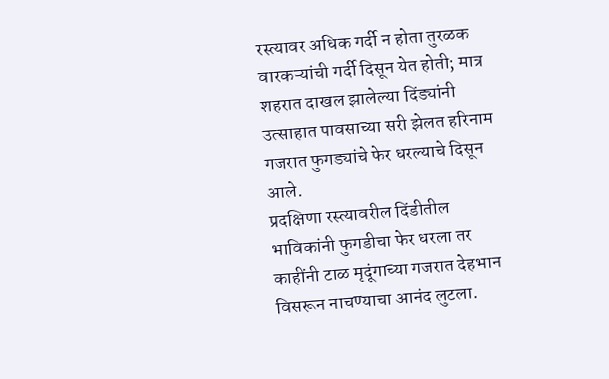रस्त्यावर अधिक गर्दी न होता तुरळक वारकऱ्यांची गर्दी दिसून येत होती; मात्र शहरात दाखल झालेल्या दिंड्यांनी उत्साहात पावसाच्या सरी झेलत हरिनाम गजरात फुगड्यांचे फेर धरल्याचे दिसून आले.
प्रदक्षिणा रस्त्यावरील दिंडीतील भाविकांनी फुगडीचा फेर धरला तर काहींनी टाळ मृदूंगाच्या गजरात देहभान विसरून नाचण्याचा आनंद लुटला.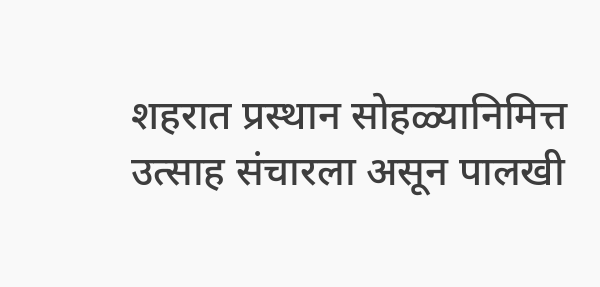शहरात प्रस्थान सोहळ्यानिमित्त उत्साह संचारला असून पालखी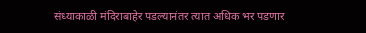संध्याकाळी मंदिराबाहेर पडल्यानंतर त्यात अधिक भर पडणार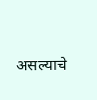असल्याचे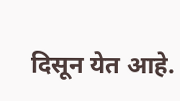दिसून येत आहे.